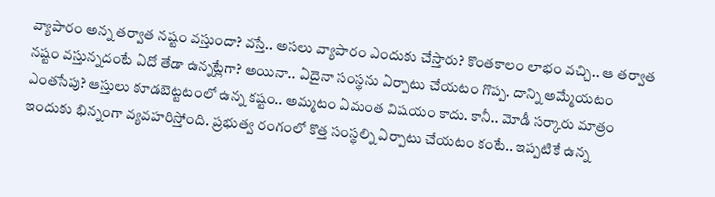వ్యాపారం అన్న తర్వాత నష్టం వస్తుందా? వస్తే.. అసలు వ్యాపారం ఎందుకు చేస్తారు? కొంతకాలం లాభం వచ్చి.. ఆ తర్వాత నష్టం వస్తున్నదంటే ఏదో తేడా ఉన్నట్లేగా? అయినా.. ఏదైనా సంస్థను ఏర్పాటు చేయటం గొప్ప. దాన్ని అమ్మేయటం ఎంతసేపు? ఆస్తులు కూడబెట్టటంలో ఉన్న కష్టం.. అమ్మటం ఏమంత విషయం కాదు. కానీ.. మోడీ సర్కారు మాత్రం ఇందుకు భిన్నంగా వ్యవహరిస్తోంది. ప్రభుత్వ రంగంలో కొత్త సంస్థల్ని ఏర్పాటు చేయటం కంటే.. ఇప్పటికే ఉన్న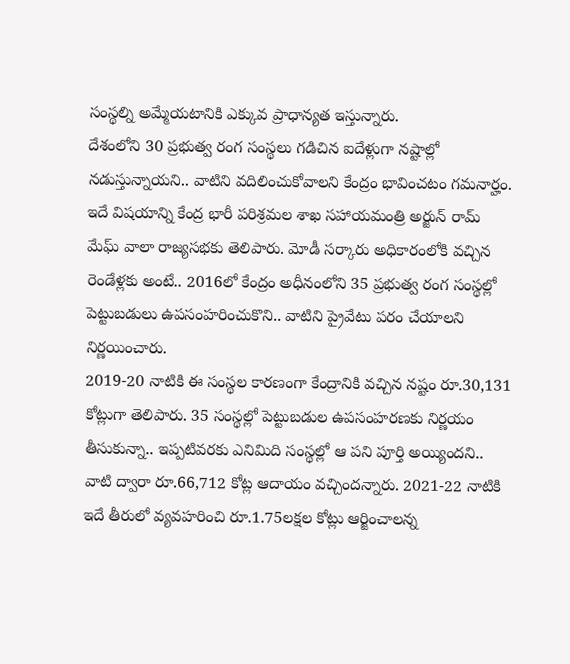సంస్థల్ని అమ్మేయటానికి ఎక్కువ ప్రాధాన్యత ఇస్తున్నారు.
దేశంలోని 30 ప్రభుత్వ రంగ సంస్థలు గడిచిన ఐదేళ్లుగా నష్టాల్లో నడుస్తున్నాయని.. వాటిని వదిలించుకోవాలని కేంద్రం భావించటం గమనార్హం. ఇదే విషయాన్ని కేంద్ర భారీ పరిశ్రమల శాఖ సహాయమంత్రి అర్జున్ రామ్ మేఘ్ వాలా రాజ్యసభకు తెలిపారు. మోడీ సర్కారు అధికారంలోకి వచ్చిన రెండేళ్లకు అంటే.. 2016లో కేంద్రం అధీనంలోని 35 ప్రభుత్వ రంగ సంస్థల్లో పెట్టుబడులు ఉపసంహరించుకొని.. వాటిని ప్రైవేటు పరం చేయాలని నిర్ణయించారు.
2019-20 నాటికి ఈ సంస్థల కారణంగా కేంద్రానికి వచ్చిన నష్టం రూ.30,131 కోట్లుగా తెలిపారు. 35 సంస్థల్లో పెట్టుబడుల ఉపసంహరణకు నిర్ణయం తీసుకున్నా.. ఇప్పటివరకు ఎనిమిది సంస్థల్లో ఆ పని పూర్తి అయ్యిందని.. వాటి ద్వారా రూ.66,712 కోట్ల ఆదాయం వచ్చిందన్నారు. 2021-22 నాటికి ఇదే తీరులో వ్యవహరించి రూ.1.75లక్షల కోట్లు ఆర్జించాలన్న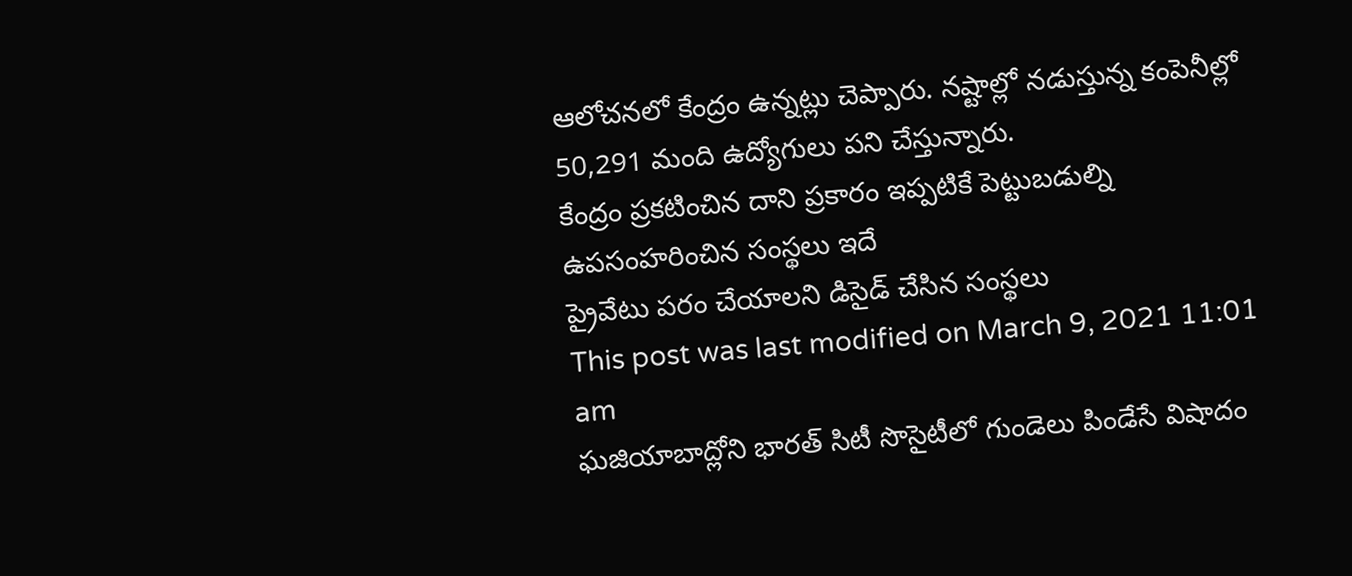ఆలోచనలో కేంద్రం ఉన్నట్లు చెప్పారు. నష్టాల్లో నడుస్తున్న కంపెనీల్లో 50,291 మంది ఉద్యోగులు పని చేస్తున్నారు.
కేంద్రం ప్రకటించిన దాని ప్రకారం ఇప్పటికే పెట్టుబడుల్ని ఉపసంహరించిన సంస్థలు ఇదే
ప్రైవేటు పరం చేయాలని డిసైడ్ చేసిన సంస్థలు
This post was last modified on March 9, 2021 11:01 am
ఘజియాబాద్లోని భారత్ సిటీ సొసైటీలో గుండెలు పిండేసే విషాదం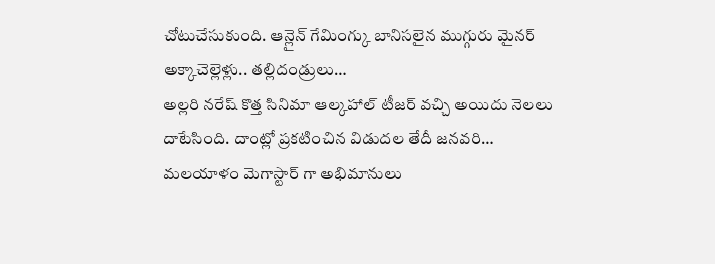చోటుచేసుకుంది. ఆన్లైన్ గేమింగ్కు బానిసలైన ముగ్గురు మైనర్ అక్కాచెల్లెళ్లు.. తల్లిదండ్రులు…
అల్లరి నరేష్ కొత్త సినిమా ఆల్కహాల్ టీజర్ వచ్చి అయిదు నెలలు దాటేసింది. దాంట్లో ప్రకటించిన విడుదల తేదీ జనవరి…
మలయాళం మెగాస్టార్ గా అభిమానులు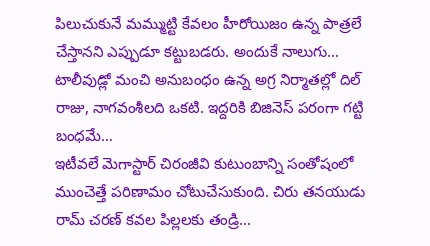పిలుచుకునే మమ్ముట్టి కేవలం హీరోయిజం ఉన్న పాత్రలే చేస్తానని ఎప్పుడూ కట్టుబడరు. అందుకే నాలుగు…
టాలీవుడ్లో మంచి అనుబంధం ఉన్న అగ్ర నిర్మాతల్లో దిల్ రాజు, నాగవంశీలది ఒకటి. ఇద్దరికి బిజినెస్ పరంగా గట్టి బంధమే…
ఇటీవలే మెగాస్టార్ చిరంజీవి కుటుంబాన్ని సంతోషంలో ముంచెత్తే పరిణామం చోటుచేసుకుంది. చిరు తనయుడు రామ్ చరణ్ కవల పిల్లలకు తండ్రి…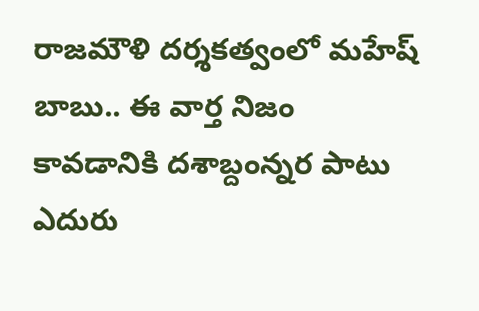రాజమౌళి దర్శకత్వంలో మహేష్ బాబు.. ఈ వార్త నిజం కావడానికి దశాబ్దంన్నర పాటు ఎదురు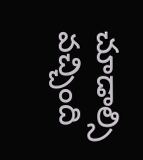చూడాల్సి వచ్చింది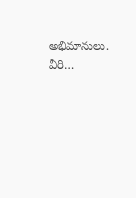అభిమానులు. వీరి…